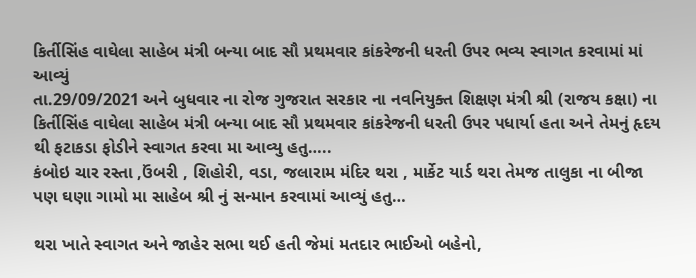કિર્તીસિંહ વાઘેલા સાહેબ મંત્રી બન્યા બાદ સૌ પ્રથમવાર કાંકરેજની ધરતી ઉપર ભવ્ય સ્વાગત કરવામાં માં આવ્યું
તા.29/09/2021 અને બુધવાર ના રોજ ગુજરાત સરકાર ના નવનિયુક્ત શિક્ષણ મંત્રી શ્રી (રાજય કક્ષા) ના કિર્તીસિંહ વાઘેલા સાહેબ મંત્રી બન્યા બાદ સૌ પ્રથમવાર કાંકરેજની ધરતી ઉપર પધાર્યા હતા અને તેમનું હૃદય થી ફટાકડા ફોડીને સ્વાગત કરવા મા આવ્યુ હતુ…..
કંબોઇ ચાર રસ્તા ,ઉંબરી , શિહોરી, વડા, જલારામ મંદિર થરા , માર્કેટ યાર્ડ થરા તેમજ તાલુકા ના બીજા પણ ઘણા ગામો મા સાહેબ શ્રી નું સન્માન કરવામાં આવ્યું હતુ…

થરા ખાતે સ્વાગત અને જાહેર સભા થઈ હતી જેમાં મતદાર ભાઈઓ બહેનો,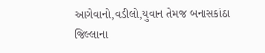આગેવાનો,વડીલો,યુવાન તેમજ બનાસકાંઠા જિલ્લાના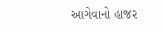આગેવાનો હાજર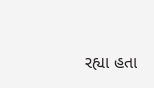રહ્યા હતા